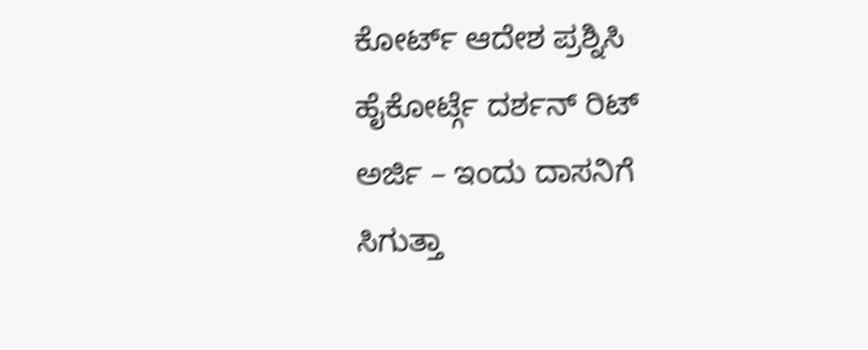ಕೋರ್ಟ್ ಆದೇಶ ಪ್ರಶ್ನಿಸಿ ಹೈಕೋರ್ಟ್ಗೆ ದರ್ಶನ್ ರಿಟ್ ಅರ್ಜಿ – ಇಂದು ದಾಸನಿಗೆ ಸಿಗುತ್ತಾ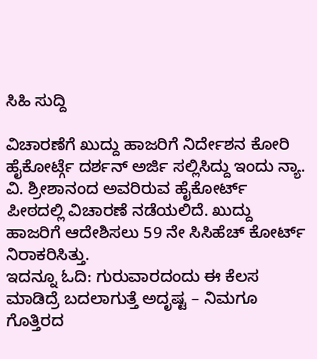ಸಿಹಿ ಸುದ್ದಿ

ವಿಚಾರಣೆಗೆ ಖುದ್ದು ಹಾಜರಿಗೆ ನಿರ್ದೇಶನ ಕೋರಿ ಹೈಕೋರ್ಟ್ಗೆ ದರ್ಶನ್ ಅರ್ಜಿ ಸಲ್ಲಿಸಿದ್ದು ಇಂದು ನ್ಯಾ. ವಿ. ಶ್ರೀಶಾನಂದ ಅವರಿರುವ ಹೈಕೋರ್ಟ್ ಪೀಠದಲ್ಲಿ ವಿಚಾರಣೆ ನಡೆಯಲಿದೆ. ಖುದ್ದು ಹಾಜರಿಗೆ ಆದೇಶಿಸಲು 59 ನೇ ಸಿಸಿಹೆಚ್ ಕೋರ್ಟ್ ನಿರಾಕರಿಸಿತ್ತು.
ಇದನ್ನೂ ಓದಿ: ಗುರುವಾರದಂದು ಈ ಕೆಲಸ ಮಾಡಿದ್ರೆ ಬದಲಾಗುತ್ತೆ ಅದೃಷ್ಟ – ನಿಮಗೂ ಗೊತ್ತಿರದ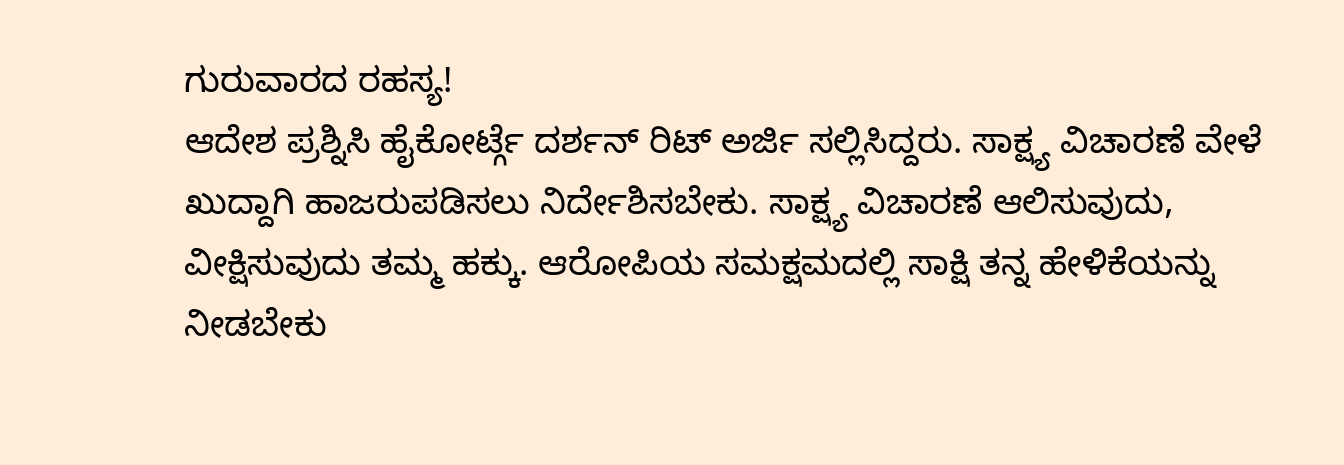ಗುರುವಾರದ ರಹಸ್ಯ!
ಆದೇಶ ಪ್ರಶ್ನಿಸಿ ಹೈಕೋರ್ಟ್ಗೆ ದರ್ಶನ್ ರಿಟ್ ಅರ್ಜಿ ಸಲ್ಲಿಸಿದ್ದರು. ಸಾಕ್ಷ್ಯ ವಿಚಾರಣೆ ವೇಳೆ ಖುದ್ದಾಗಿ ಹಾಜರುಪಡಿಸಲು ನಿರ್ದೇಶಿಸಬೇಕು. ಸಾಕ್ಷ್ಯ ವಿಚಾರಣೆ ಆಲಿಸುವುದು, ವೀಕ್ಷಿಸುವುದು ತಮ್ಮ ಹಕ್ಕು. ಆರೋಪಿಯ ಸಮಕ್ಷಮದಲ್ಲಿ ಸಾಕ್ಷಿ ತನ್ನ ಹೇಳಿಕೆಯನ್ನು ನೀಡಬೇಕು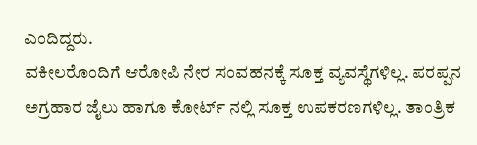ಎಂದಿದ್ದರು.
ವಕೀಲರೊಂದಿಗೆ ಆರೋಪಿ ನೇರ ಸಂವಹನಕ್ಕೆ ಸೂಕ್ತ ವ್ಯವಸ್ಥೆಗಳಿಲ್ಲ. ಪರಪ್ಪನ ಅಗ್ರಹಾರ ಜೈಲು ಹಾಗೂ ಕೋರ್ಟ್ ನಲ್ಲಿ ಸೂಕ್ತ ಉಪಕರಣಗಳಿಲ್ಲ. ತಾಂತ್ರಿಕ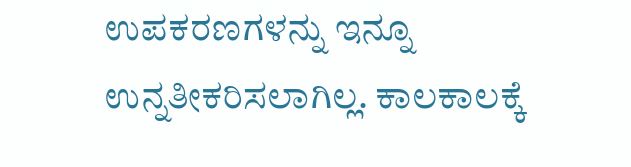ಉಪಕರಣಗಳನ್ನು ಇನ್ನೂ ಉನ್ನತೀಕರಿಸಲಾಗಿಲ್ಲ. ಕಾಲಕಾಲಕ್ಕೆ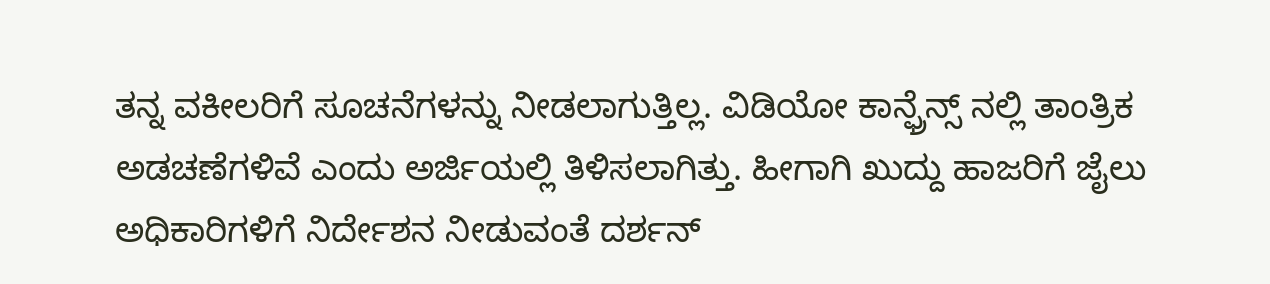ತನ್ನ ವಕೀಲರಿಗೆ ಸೂಚನೆಗಳನ್ನು ನೀಡಲಾಗುತ್ತಿಲ್ಲ. ವಿಡಿಯೋ ಕಾನ್ಫ್ರೆನ್ಸ್ ನಲ್ಲಿ ತಾಂತ್ರಿಕ ಅಡಚಣೆಗಳಿವೆ ಎಂದು ಅರ್ಜಿಯಲ್ಲಿ ತಿಳಿಸಲಾಗಿತ್ತು. ಹೀಗಾಗಿ ಖುದ್ದು ಹಾಜರಿಗೆ ಜೈಲು ಅಧಿಕಾರಿಗಳಿಗೆ ನಿರ್ದೇಶನ ನೀಡುವಂತೆ ದರ್ಶನ್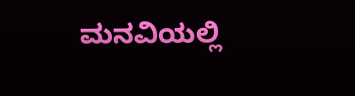ಮನವಿಯಲ್ಲಿ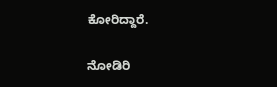ಕೋರಿದ್ದಾರೆ.

ನೋಡಿರಿ